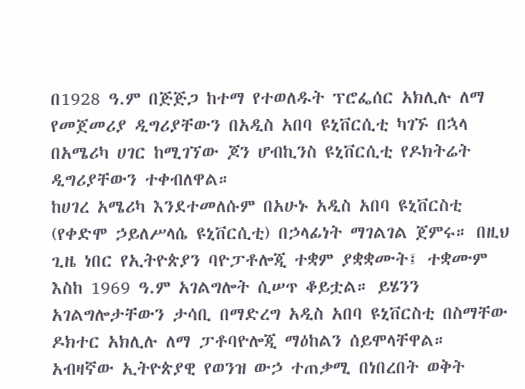በ1928 ዓ.ም በጅጅጋ ከተማ የተወለዱት ፕሮፌሰር አክሊሉ ለማ የመጀመሪያ ዲግሪያቸውን በአዲስ አበባ ዩኒቨርሲቲ ካገኙ በኋላ በአሜሪካ ሀገር ከሚገኘው ጆን ሆብኪንስ ዩኒቨርሲቲ የዶክትሬት ዲግሪያቸውን ተቀብለዋል።
ከሀገረ አሜሪካ እንደተመለሱም በአሁኑ አዲስ አበባ ዩኒቨርስቲ (የቀድሞ ኃይለሥላሴ ዩኒቨርሲቲ) በኃላፊነት ማገልገል ጀምሩ። በዚህ ጊዜ ነበር የኢትዮጵያን ባዮፓቶሎጂ ተቋም ያቋቋሙት፤ ተቋሙም እስከ 1969 ዓ.ም አገልግሎት ሲሠጥ ቆይቷል። ይሄንን አገልግሎታቸውን ታሳቢ በማድረግ አዲስ አበባ ዩኒቨርስቲ በስማቸው ዶክተር አክሊሉ ለማ ፓቶባዮሎጂ ማዕከልን ሰይሞላቸዋል።
አብዛኛው ኢትዮጵያዊ የወንዝ ውኃ ተጠቃሚ በነበረበት ወቅት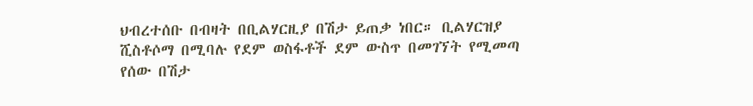ህብረተሰቡ በብዛት በቢልሃርዚያ በሽታ ይጠቃ ነበር። ቢልሃርዝያ ሺስቶሶማ በሚባሉ የደም ወስፋቶች ደም ውስጥ በመገኘት የሚመጣ የሰው በሽታ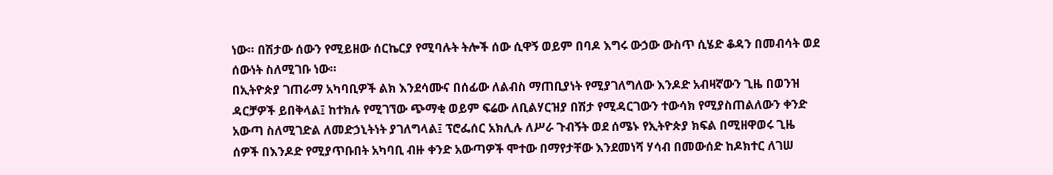ነው። በሽታው ሰውን የሚይዘው ሰርኬርያ የሚባሉት ትሎች ሰው ሲዋኝ ወይም በባዶ እግሩ ውኃው ውስጥ ሲሄድ ቆዳን በመብሳት ወደ ሰውነት ስለሚገቡ ነው።
በኢትዮጵያ ገጠራማ አካባቢዎች ልክ እንደሳሙና በሰፊው ለልብስ ማጠቢያነት የሚያገለግለው እንዶድ አብዛኛውን ጊዜ በወንዝ ዳርቻዎች ይበቅላል፤ ከተክሉ የሚገኘው ጭማቂ ወይም ፍሬው ለቢልሃርዝያ በሽታ የሚዳርገውን ተውሳክ የሚያስጠልለውን ቀንድ አውጣ ስለሚገድል ለመድኃኒትነት ያገለግላል፤ ፕሮፌሰር አክሊሉ ለሥራ ጉብኝት ወደ ሰሜኑ የኢትዮጵያ ክፍል በሚዘዋወሩ ጊዜ ሰዎች በእንዶድ የሚያጥቡበት አካባቢ ብዙ ቀንድ አውጣዎች ሞተው በማየታቸው እንደመነሻ ሃሳብ በመውሰድ ከዶክተር ለገሠ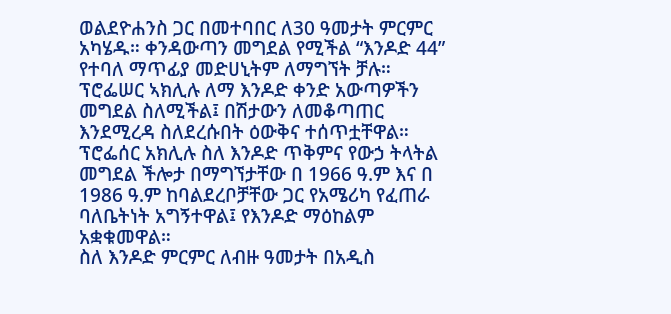ወልደዮሐንስ ጋር በመተባበር ለ30 ዓመታት ምርምር አካሄዱ። ቀንዳውጣን መግደል የሚችል “እንዶድ 44” የተባለ ማጥፊያ መድሀኒትም ለማግኘት ቻሉ።
ፕሮፌሠር ኣክሊሉ ለማ እንዶድ ቀንድ አውጣዎችን መግደል ስለሚችል፤ በሽታውን ለመቆጣጠር እንደሚረዳ ስለደረሱበት ዕውቅና ተሰጥቷቸዋል። ፕሮፌሰር አክሊሉ ስለ እንዶድ ጥቅምና የውኃ ትላትል መግደል ችሎታ በማግኘታቸው በ 1966 ዓ.ም እና በ 1986 ዓ.ም ከባልደረቦቻቸው ጋር የአሜሪካ የፈጠራ ባለቤትነት አግኝተዋል፤ የእንዶድ ማዕከልም አቋቁመዋል።
ስለ እንዶድ ምርምር ለብዙ ዓመታት በአዲስ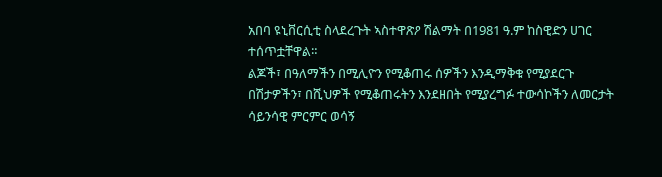አበባ ዩኒቨርሲቲ ስላደረጉት ኣስተዋጽዖ ሽልማት በ1981 ዓ.ም ከስዊድን ሀገር ተሰጥቷቸዋል።
ልጆች፣ በዓለማችን በሚሊዮን የሚቆጠሩ ሰዎችን እንዲማቅቁ የሚያደርጉ በሽታዎችን፣ በሺህዎች የሚቆጠሩትን እንደዘበት የሚያረግፉ ተውሳኮችን ለመርታት ሳይንሳዊ ምርምር ወሳኝ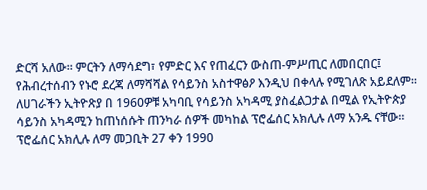ድርሻ አለው። ምርትን ለማሳደግ፣ የምድር እና የጠፈርን ውስጠ-ምሥጢር ለመበርበር፤ የሕብረተሰብን የኑሮ ደረጃ ለማሻሻል የሳይንስ አስተዋፅዖ እንዲህ በቀላሉ የሚገለጽ አይደለም።
ለሀገራችን ኢትዮጽያ በ 1960ዎቹ አካባቢ የሳይንስ አካዳሚ ያስፈልጋታል በሚል የኢትዮጵያ ሳይንስ አካዳሚን ከጠነሰሱት ጠንካራ ሰዎች መካከል ፕሮፌሰር አክሊሉ ለማ አንዱ ናቸው። ፕሮፌሰር አክሊሉ ለማ መጋቢት 27 ቀን 1990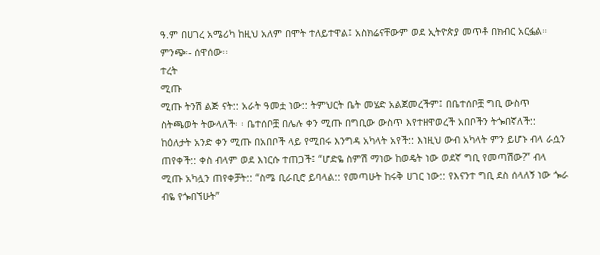ዓ.ም በሀገረ አሜሪካ ከዚህ አለም በሞት ተለይተዋል፤ አስክሬናቸውም ወደ ኢትዮጵያ መጥቶ በክብር አርፏል።
ምንጭ፡- ሰዋሰው፡፡
ተረት
ሚጡ
ሚጡ ትንሽ ልጅ ናት:: አራት ዓመቷ ነው:: ትምህርት ቤት መሄድ አልጀመረችም፤ በቤተሰቦቿ ግቢ ውስጥ ስትጫወት ትውላለች፡ ፡ ቤተሰቦቿ በሌሉ ቀን ሚጡ በግቢው ውስጥ እየተዘዋወረች አበቦችን ትጐበኛለች::
ከዕለታት አንድ ቀን ሚጡ በአበቦች ላይ የሚበሩ እንግዳ አካላት አየች:: እነዚህ ውብ አካላት ምን ይሆኑ ብላ ራሷን ጠየቀች:: ቀስ ብላም ወደ እነርሱ ተጠጋች፤ “ሆድዬ ስምሽ ማነው ከወዴት ነው ወደኛ ግቢ የመጣሽው?” ብላ ሚጡ አካሏን ጠየቀቻት:: “ስሜ ቢራቢሮ ይባላል:: የመጣሁት ከሩቅ ሀገር ነው:: የእናንተ ግቢ ደስ ሰላለኝ ነው ጐራ ብዬ የጐበኘሁት”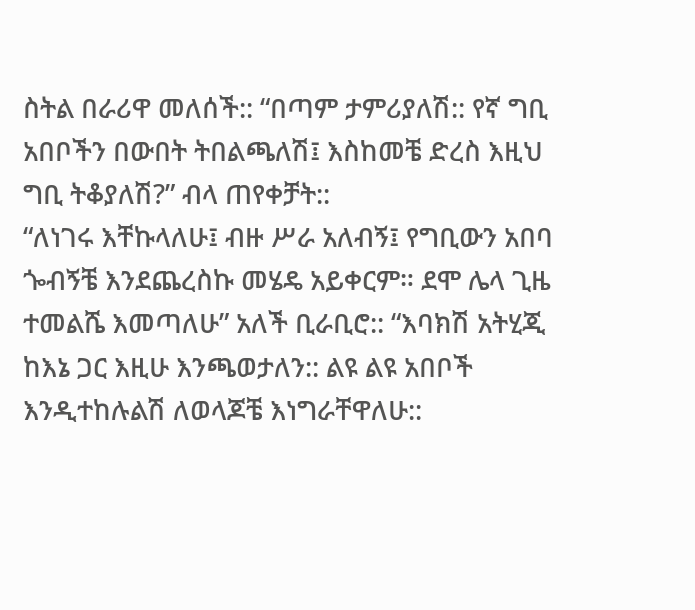ስትል በራሪዋ መለሰች:: “በጣም ታምሪያለሽ:: የኛ ግቢ አበቦችን በውበት ትበልጫለሽ፤ እስከመቼ ድረስ እዚህ ግቢ ትቆያለሽ?” ብላ ጠየቀቻት::
“ለነገሩ እቸኩላለሁ፤ ብዙ ሥራ አለብኝ፤ የግቢውን አበባ ጐብኝቼ እንደጨረስኩ መሄዴ አይቀርም። ደሞ ሌላ ጊዜ ተመልሼ እመጣለሁ” አለች ቢራቢሮ:: “እባክሽ አትሂጂ ከእኔ ጋር እዚሁ እንጫወታለን:: ልዩ ልዩ አበቦች እንዲተከሉልሽ ለወላጆቼ እነግራቸዋለሁ::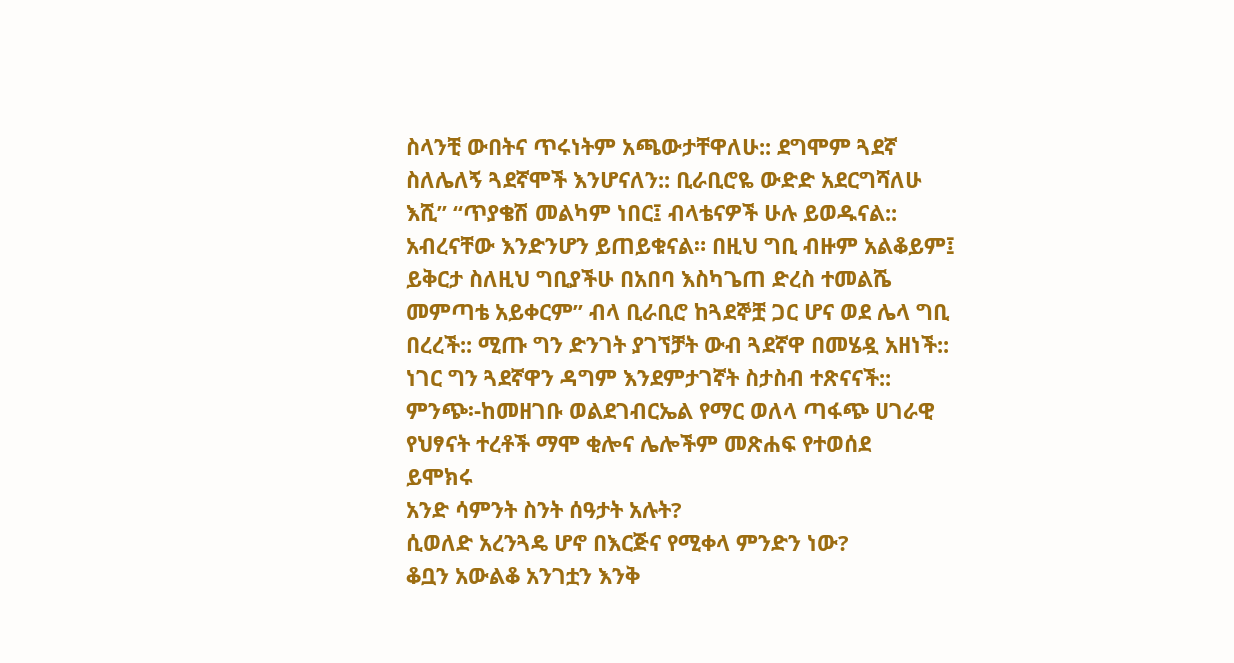ስላንቺ ውበትና ጥሩነትም አጫውታቸዋለሁ:: ደግሞም ጓደኛ ስለሌለኝ ጓደኛሞች እንሆናለን:: ቢራቢሮዬ ውድድ አደርግሻለሁ እሺ” “ጥያቄሽ መልካም ነበር፤ ብላቴናዎች ሁሉ ይወዱናል:: አብረናቸው እንድንሆን ይጠይቁናል። በዚህ ግቢ ብዙም አልቆይም፤ ይቅርታ ስለዚህ ግቢያችሁ በአበባ እስካጌጠ ድረስ ተመልሼ መምጣቴ አይቀርም” ብላ ቢራቢሮ ከጓደኞቿ ጋር ሆና ወደ ሌላ ግቢ በረረች:: ሚጡ ግን ድንገት ያገኘቻት ውብ ጓደኛዋ በመሄዷ አዘነች:: ነገር ግን ጓደኛዋን ዳግም እንደምታገኛት ስታስብ ተጽናናች::
ምንጭ፡-ከመዘገቡ ወልደገብርኤል የማር ወለላ ጣፋጭ ሀገራዊ የህፃናት ተረቶች ማሞ ቂሎና ሌሎችም መጽሐፍ የተወሰደ
ይሞክሩ
አንድ ሳምንት ስንት ሰዓታት አሉት?
ሲወለድ አረንጓዴ ሆኖ በእርጅና የሚቀላ ምንድን ነው?
ቆቧን አውልቆ አንገቷን እንቅ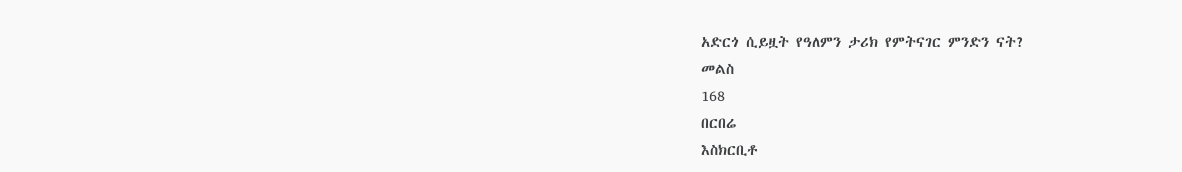አድርጎ ሲይዟት የዓለምን ታሪክ የምትናገር ምንድን ናት?
መልስ
168
በርበሬ
እስክርቢቶ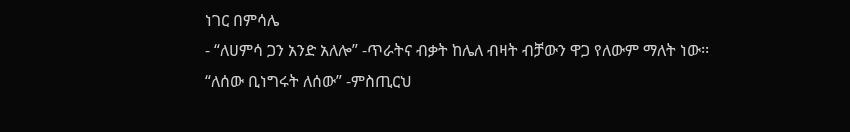ነገር በምሳሌ
- “ለሀምሳ ጋን አንድ አለሎ” -ጥራትና ብቃት ከሌለ ብዛት ብቻውን ዋጋ የለውም ማለት ነው፡፡
“ለሰው ቢነግሩት ለሰው” -ምስጢርህ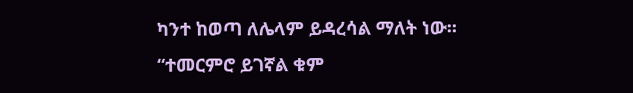ካንተ ከወጣ ለሌላም ይዳረሳል ማለት ነው።
“ተመርምሮ ይገኛል ቁም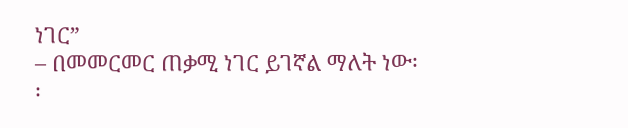ነገር”
– በመመርመር ጠቃሚ ነገር ይገኛል ማለት ነው፡፡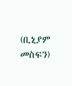(ቢኒያም መስፍን)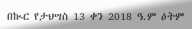በኲር የታህሣስ 13 ቀን 2018 ዓ.ም ዕትም